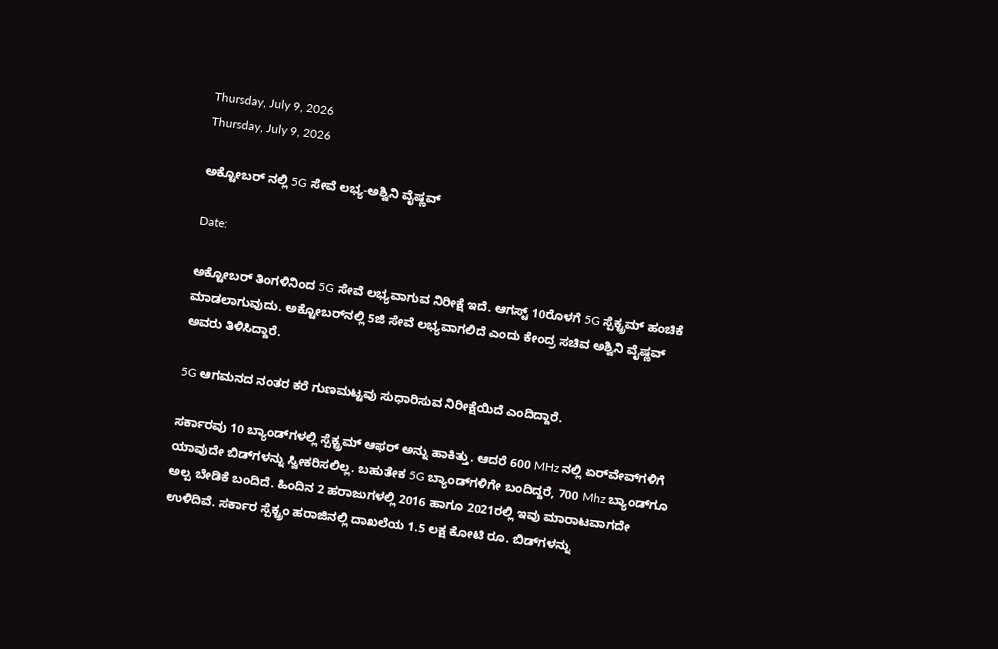Thursday, July 9, 2026
Thursday, July 9, 2026

ಅಕ್ಟೋಬರ್ ನಲ್ಲಿ 5G ಸೇವೆ ಲಭ್ಯ-ಅಶ್ವಿನಿ ವೈಷ್ಣವ್

Date:

ಅಕ್ಟೋಬರ್‌ ತಿಂಗಳಿನಿಂದ 5G ಸೇವೆ ಲಭ್ಯವಾಗುವ ನಿರೀಕ್ಷೆ ಇದೆ. ಆಗಸ್ಟ್ 10ರೊಳಗೆ 5G ಸ್ಪೆಕ್ಟ್ರಮ್‌ ಹಂಚಿಕೆ ಮಾಡಲಾಗುವುದು. ಅಕ್ಟೋಬರ್‌ನಲ್ಲಿ 5ಜಿ ಸೇವೆ ಲಭ್ಯವಾಗಲಿದೆ ಎಂದು ಕೇಂದ್ರ ಸಚಿವ ಅಶ್ವಿನಿ ವೈಷ್ಣವ್‌ ಅವರು ತಿಳಿಸಿದ್ದಾರೆ.

5G ಆಗಮನದ ನಂತರ ಕರೆ ಗುಣಮಟ್ಟವು ಸುಧಾರಿಸುವ ನಿರೀಕ್ಷೆಯಿದೆ ಎಂದಿದ್ದಾರೆ.

ಸರ್ಕಾರವು 10 ಬ್ಯಾಂಡ್‌ಗಳಲ್ಲಿ ಸ್ಪೆಕ್ಟ್ರಮ್ ಆಫರ್ ಅನ್ನು ಹಾಕಿತ್ತು. ಆದರೆ 600 MHz ನಲ್ಲಿ ಏರ್‌ವೇವ್‌ಗಳಿಗೆ ಯಾವುದೇ ಬಿಡ್‌ಗಳನ್ನು ಸ್ವೀಕರಿಸಲಿಲ್ಲ. ಬಹುತೇಕ 5G ಬ್ಯಾಂಡ್‌ಗಳಿಗೇ ಬಂದಿದ್ದರೆ, 700 Mhz ಬ್ಯಾಂಡ್‌ಗೂ ಅಲ್ಪ ಬೇಡಿಕೆ ಬಂದಿದೆ. ಹಿಂದಿನ 2 ಹರಾಜುಗಳಲ್ಲಿ 2016 ಹಾಗೂ 2021ರಲ್ಲಿ ಇವು ಮಾರಾಟವಾಗದೇ ಉಳಿದಿವೆ. ಸರ್ಕಾರ ಸ್ಪೆಕ್ಟ್ರಂ ಹರಾಜಿನಲ್ಲಿ ದಾಖಲೆಯ 1.5 ಲಕ್ಷ ಕೋಟಿ ರೂ. ಬಿಡ್‌ಗಳನ್ನು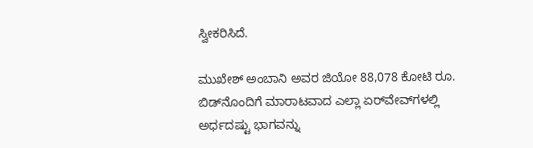ಸ್ವೀಕರಿಸಿದೆ.

ಮುಖೇಶ್ ಅಂಬಾನಿ ಅವರ ಜಿಯೋ 88,078 ಕೋಟಿ ರೂ. ಬಿಡ್‌ನೊಂದಿಗೆ ಮಾರಾಟವಾದ ಎಲ್ಲಾ ಏರ್‌ವೇವ್‌ಗಳಲ್ಲಿ ಅರ್ಧದಷ್ಟು ಭಾಗವನ್ನು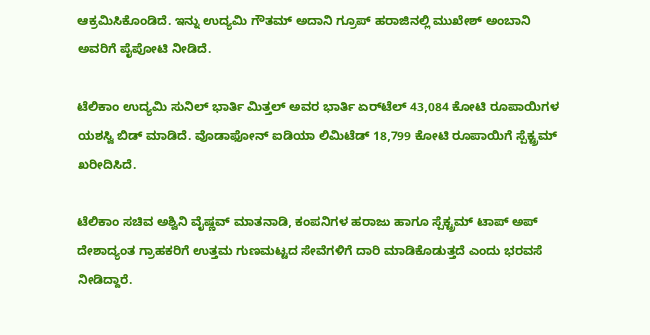ಆಕ್ರಮಿಸಿಕೊಂಡಿದೆ. ಇನ್ನು ಉದ್ಯಮಿ ಗೌತಮ್ ಅದಾನಿ ಗ್ರೂಪ್‌ ಹರಾಜಿನಲ್ಲಿ ಮುಖೇಶ್‌ ಅಂಬಾನಿ ಅವರಿಗೆ ಪೈಪೋಟಿ ನೀಡಿದೆ.

ಟೆಲಿಕಾಂ ಉದ್ಯಮಿ ಸುನಿಲ್ ಭಾರ್ತಿ ಮಿತ್ತಲ್ ಅವರ ಭಾರ್ತಿ ಏರ್‌ಟೆಲ್ 43,084 ಕೋಟಿ ರೂಪಾಯಿಗಳ ಯಶಸ್ವಿ ಬಿಡ್ ಮಾಡಿದೆ. ವೊಡಾಫೋನ್ ಐಡಿಯಾ ಲಿಮಿಟೆಡ್ 18,799 ಕೋಟಿ ರೂಪಾಯಿಗೆ ಸ್ಪೆಕ್ಟ್ರಮ್ ಖರೀದಿಸಿದೆ.

ಟೆಲಿಕಾಂ ಸಚಿವ ಅಶ್ವಿನಿ ವೈಷ್ಣವ್ ಮಾತನಾಡಿ, ಕಂಪನಿಗಳ ಹರಾಜು ಹಾಗೂ ಸ್ಪೆಕ್ಟ್ರಮ್ ಟಾಪ್ ಅಪ್ ದೇಶಾದ್ಯಂತ ಗ್ರಾಹಕರಿಗೆ ಉತ್ತಮ ಗುಣಮಟ್ಟದ ಸೇವೆಗಳಿಗೆ ದಾರಿ ಮಾಡಿಕೊಡುತ್ತದೆ ಎಂದು ಭರವಸೆ ನೀಡಿದ್ದಾರೆ.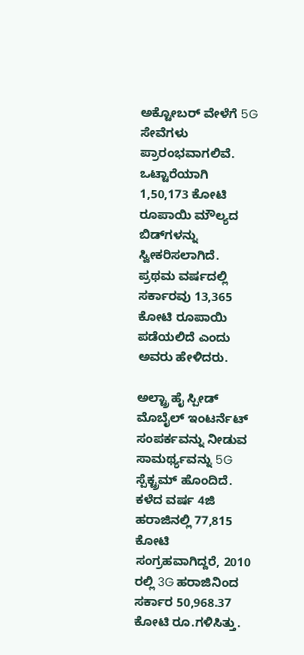ಅಕ್ಟೋಬರ್ ವೇಳೆಗೆ 5G ಸೇವೆಗಳು ಪ್ರಾರಂಭವಾಗಲಿವೆ. ಒಟ್ಟಾರೆಯಾಗಿ 1,50,173 ಕೋಟಿ ರೂಪಾಯಿ ಮೌಲ್ಯದ ಬಿಡ್‌ಗಳನ್ನು ಸ್ವೀಕರಿಸಲಾಗಿದೆ. ಪ್ರಥಮ ವರ್ಷದಲ್ಲಿ ಸರ್ಕಾರವು 13,365 ಕೋಟಿ ರೂಪಾಯಿ ಪಡೆಯಲಿದೆ ಎಂದು ಅವರು ಹೇಳಿದರು.

ಅಲ್ಟ್ರಾ ಹೈ ಸ್ಪೀಡ್ ಮೊಬೈಲ್ ಇಂಟರ್ನೆಟ್ ಸಂಪರ್ಕವನ್ನು ನೀಡುವ ಸಾಮರ್ಥ್ಯವನ್ನು 5G ಸ್ಪೆಕ್ಟ್ರಮ್‌ ಹೊಂದಿದೆ. ಕಳೆದ ವರ್ಷ 4ಜಿ ಹರಾಜಿನಲ್ಲಿ 77,815 ಕೋಟಿ ಸಂಗ್ರಹವಾಗಿದ್ದರೆ, 2010 ರಲ್ಲಿ 3G ಹರಾಜಿನಿಂದ ಸರ್ಕಾರ 50,968.37 ಕೋಟಿ ರೂ.ಗಳಿಸಿತ್ತು.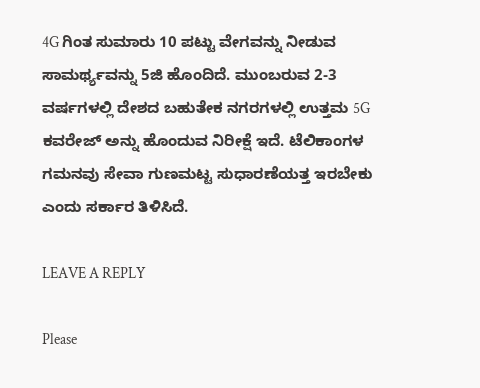4G ಗಿಂತ ಸುಮಾರು 10 ಪಟ್ಟು ವೇಗವನ್ನು ನೀಡುವ ಸಾಮರ್ಥ್ಯವನ್ನು 5ಜಿ ಹೊಂದಿದೆ. ಮುಂಬರುವ 2-3 ವರ್ಷಗಳಲ್ಲಿ ದೇಶದ ಬಹುತೇಕ ನಗರಗಳಲ್ಲಿ ಉತ್ತಮ 5G ಕವರೇಜ್ ಅನ್ನು ಹೊಂದುವ ನಿರೀಕ್ಷೆ ಇದೆ. ಟೆಲಿಕಾಂಗಳ ಗಮನವು ಸೇವಾ ಗುಣಮಟ್ಟ ಸುಧಾರಣೆಯತ್ತ ಇರಬೇಕು ಎಂದು ಸರ್ಕಾರ ತಿಳಿಸಿದೆ.

LEAVE A REPLY

Please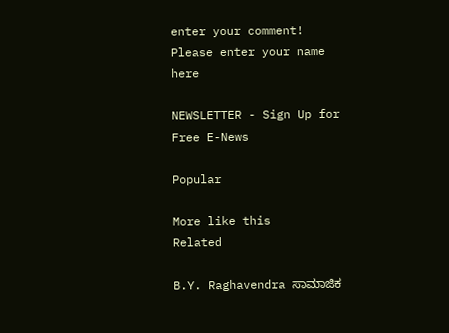enter your comment!
Please enter your name here

NEWSLETTER - Sign Up for Free E-News

Popular

More like this
Related

B.Y. Raghavendra ಸಾಮಾಜಿಕ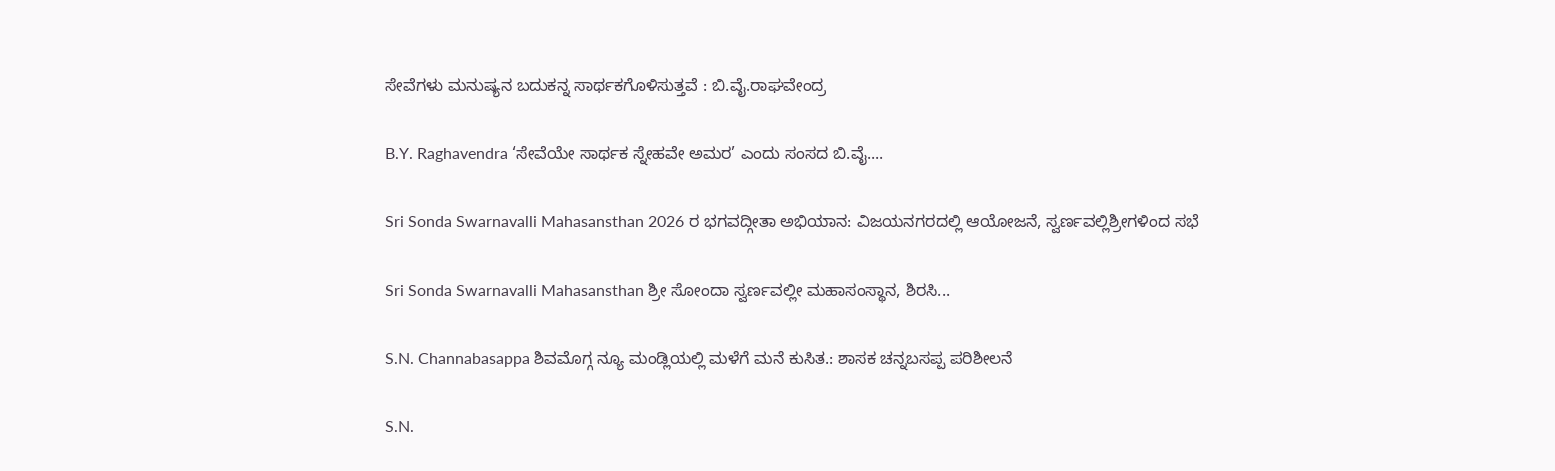ಸೇವೆಗಳು ಮನುಷ್ಯನ ಬದುಕನ್ನ ಸಾರ್ಥಕಗೊಳಿಸುತ್ತವೆ : ಬಿ.ವೈ.ರಾಘವೇಂದ್ರ

B.Y. Raghavendra ‘ಸೇವೆಯೇ ಸಾರ್ಥಕ ಸ್ನೇಹವೇ ಅಮರ’ ಎಂದು ಸಂಸದ ಬಿ.ವೈ....

Sri Sonda Swarnavalli Mahasansthan 2026 ರ ಭಗವದ್ಗೀತಾ ಅಭಿಯಾನ: ವಿಜಯನಗರದಲ್ಲಿ ಆಯೋಜನೆ, ಸ್ವರ್ಣವಲ್ಲಿಶ್ರೀಗಳಿಂದ ಸಭೆ

Sri Sonda Swarnavalli Mahasansthan ಶ್ರೀ ಸೋಂದಾ ಸ್ವರ್ಣವಲ್ಲೀ ಮಹಾಸಂಸ್ಥಾನ, ಶಿರಸಿ...

S.N. Channabasappa ಶಿವಮೊಗ್ಗ ನ್ಯೂ ಮಂಡ್ಲಿಯಲ್ಲಿ ಮಳೆಗೆ ಮನೆ ಕುಸಿತ.: ಶಾಸಕ ಚನ್ನಬಸಪ್ಪ ಪರಿಶೀಲನೆ

S.N.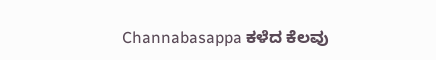Channabasappa ಕಳೆದ ಕೆಲವು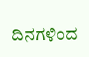ದಿನಗಳಿಂದ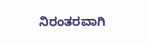ನಿರಂತರವಾಗಿ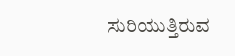ಸುರಿಯುತ್ತಿರುವ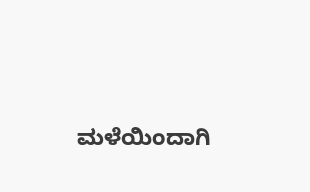ಮಳೆಯಿಂದಾಗಿ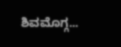ಶಿವಮೊಗ್ಗ...